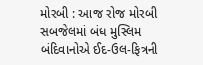મોરબી : આજ રોજ મોરબી સબજેલમાં બંધ મુસ્લિમ બંદિવાનોએ ઈદ-ઉલ-ફિત્રની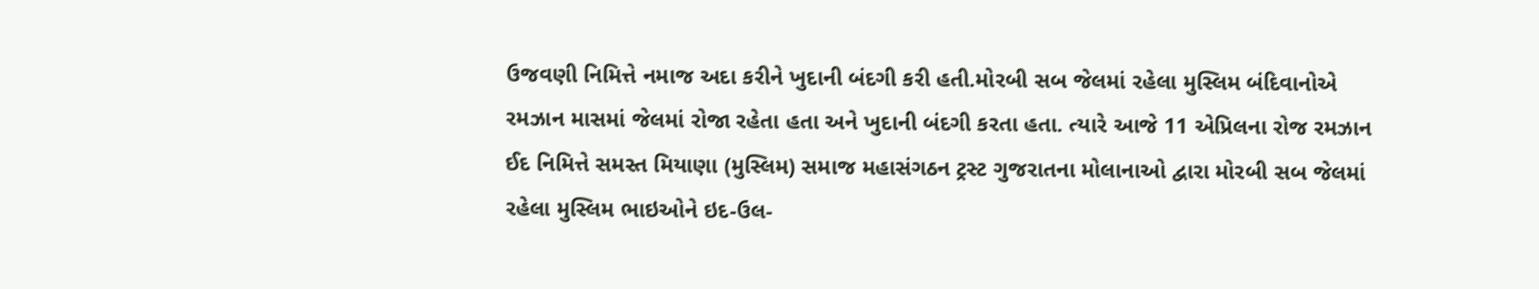ઉજવણી નિમિત્તે નમાજ અદા કરીને ખુદાની બંદગી કરી હતી.મોરબી સબ જેલમાં રહેલા મુસ્લિમ બંદિવાનોએ રમઝાન માસમાં જેલમાં રોજા રહેતા હતા અને ખુદાની બંદગી કરતા હતા. ત્યારે આજે 11 એપ્રિલના રોજ રમઝાન ઈદ નિમિત્તે સમસ્ત મિયાણા (મુસ્લિમ) સમાજ મહાસંગઠન ટ્રસ્ટ ગુજરાતના મોલાનાઓ દ્વારા મોરબી સબ જેલમાં રહેલા મુસ્લિમ ભાઇઓને ઇદ-ઉલ-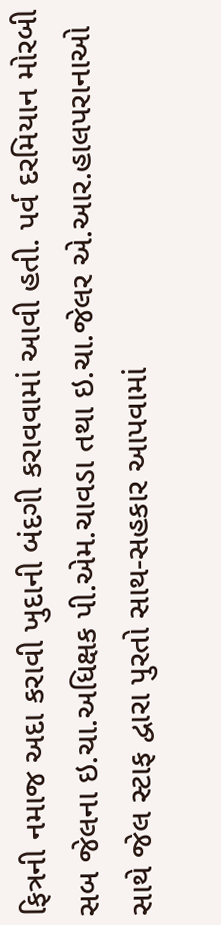ફિત્રની નમાજ અદા કરાવી ખુદાની બંદગી કરાવવામાં આવી હતી. પર્વ દરમિયાન મોરબી સબ જેલના ઇ.ચા.અધિક્ષક પી.એમ.ચાવડા તથા ઇ.ચા.જેલર એ.આર.હાલપરાનાઓ સાથે જેલ સ્ટાફ દ્વારા પુરતો સાથ-સહકાર આપવામાં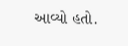આવ્યો હતો.